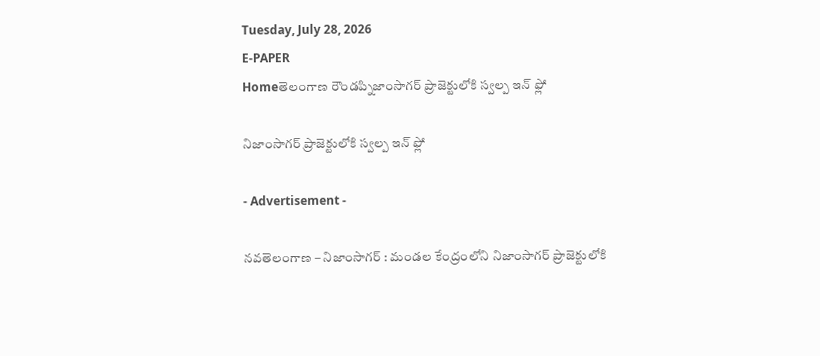Tuesday, July 28, 2026
E-PAPER
Homeతెలంగాణ రౌండప్నిజాంసాగర్ ప్రాజెక్టులోకి స్వల్ప ఇన్ ఫ్లో

నిజాంసాగర్ ప్రాజెక్టులోకి స్వల్ప ఇన్ ఫ్లో

- Advertisement -

నవతెలంగాణ – నిజాంసాగర్ : మండల కేంద్రంలోని నిజాంసాగర్ ప్రాజెక్టులోకి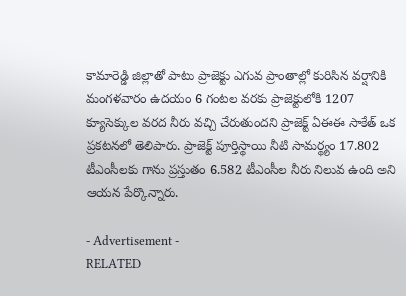కామారెడ్డి జిల్లాతో పాటు ప్రాజెక్టు ఎగువ ప్రాంతాల్లో కురిసిన వర్షానికి మంగళవారం ఉదయం 6 గంటల వరకు ప్రాజెక్టులోకి 1207 క్యూసెక్కుల వరద నీరు వచ్చి చేరుతుందని ప్రాజెక్ట్ ఏఈఈ సాకేత్ ఒక ప్రకటనలో తెలిపారు. ప్రాజెక్ట్ పూర్తిస్థాయి నీటి సామర్థ్యం 17.802 టీఎంసీలకు గాను ప్రస్తుతం 6.582 టీఎంసీల నీరు నిలువ ఉంది అని ఆయన పేర్కొన్నారు.

- Advertisement -
RELATED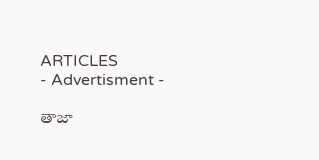ARTICLES
- Advertisment -

తాజా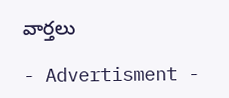వార్తలు

- Advertisment -